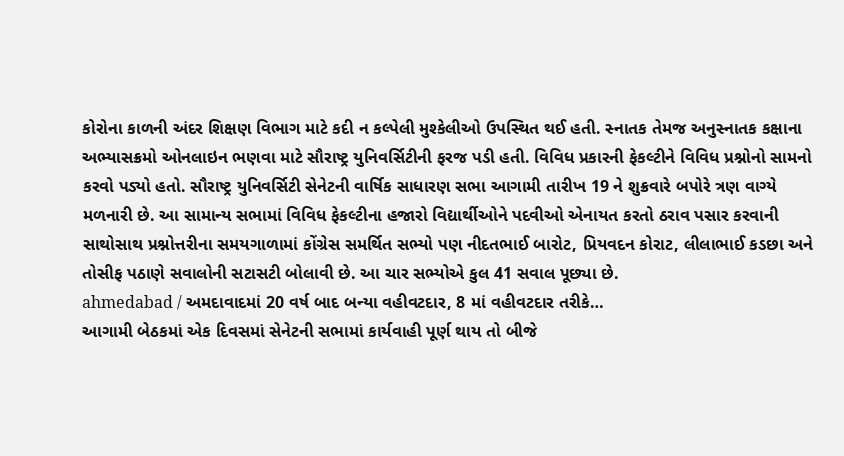કોરોના કાળની અંદર શિક્ષણ વિભાગ માટે કદી ન કલ્પેલી મુશ્કેલીઓ ઉપસ્થિત થઈ હતી. સ્નાતક તેમજ અનુસ્નાતક કક્ષાના અભ્યાસક્રમો ઓનલાઇન ભણવા માટે સૌરાષ્ટ્ર યુનિવર્સિટીની ફરજ પડી હતી. વિવિધ પ્રકારની ફેકલ્ટીને વિવિધ પ્રશ્નોનો સામનો કરવો પડ્યો હતો. સૌરાષ્ટ્ર યુનિવર્સિટી સેનેટની વાર્ષિક સાધારણ સભા આગામી તારીખ 19 ને શુક્રવારે બપોરે ત્રણ વાગ્યે મળનારી છે. આ સામાન્ય સભામાં વિવિધ ફેકલ્ટીના હજારો વિદ્યાર્થીઓને પદવીઓ એનાયત કરતો ઠરાવ પસાર કરવાની સાથોસાથ પ્રશ્નોત્તરીના સમયગાળામાં કોંગ્રેસ સમર્થિત સભ્યો પણ નીદતભાઈ બારોટ, પ્રિયવદન કોરાટ, લીલાભાઈ કડછા અને તોસીફ પઠાણે સવાલોની સટાસટી બોલાવી છે. આ ચાર સભ્યોએ કુલ 41 સવાલ પૂછ્યા છે.
ahmedabad / અમદાવાદમાં 20 વર્ષ બાદ બન્યા વહીવટદાર, 8 માં વહીવટદાર તરીકે…
આગામી બેઠકમાં એક દિવસમાં સેનેટની સભામાં કાર્યવાહી પૂર્ણ થાય તો બીજે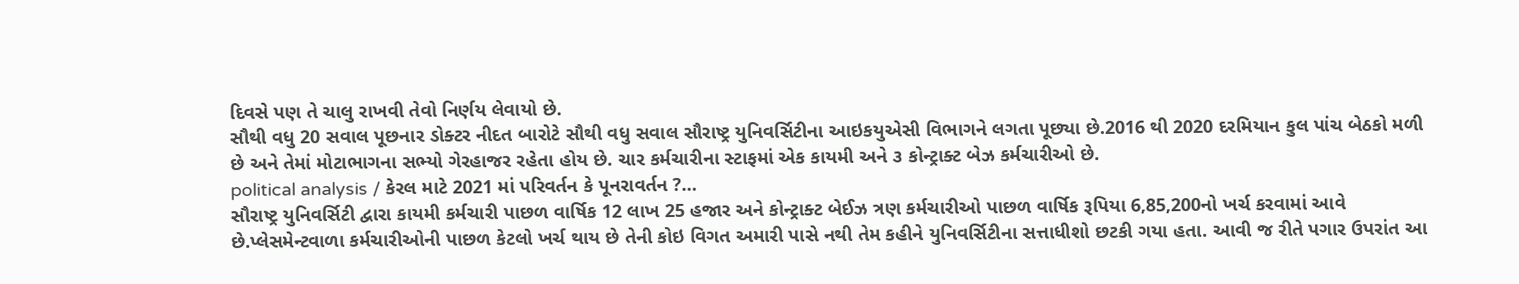દિવસે પણ તે ચાલુ રાખવી તેવો નિર્ણય લેવાયો છે.
સૌથી વધુ 20 સવાલ પૂછનાર ડોક્ટર નીદત બારોટે સૌથી વધુ સવાલ સૌરાષ્ટ્ર યુનિવર્સિટીના આઇકયુએસી વિભાગને લગતા પૂછ્યા છે.2016 થી 2020 દરમિયાન કુલ પાંચ બેઠકો મળી છે અને તેમાં મોટાભાગના સભ્યો ગેરહાજર રહેતા હોય છે. ચાર કર્મચારીના સ્ટાફમાં એક કાયમી અને ૩ કોન્ટ્રાક્ટ બેઝ કર્મચારીઓ છે.
political analysis / કેરલ માટે 2021 માં પરિવર્તન કે પૂનરાવર્તન ?…
સૌરાષ્ટ્ર યુનિવર્સિટી દ્વારા કાયમી કર્મચારી પાછળ વાર્ષિક 12 લાખ 25 હજાર અને કોન્ટ્રાક્ટ બેઈઝ ત્રણ કર્મચારીઓ પાછળ વાર્ષિક રૂપિયા 6,85,200નો ખર્ચ કરવામાં આવે છે.પ્લેસમેન્ટવાળા કર્મચારીઓની પાછળ કેટલો ખર્ચ થાય છે તેની કોઇ વિગત અમારી પાસે નથી તેમ કહીને યુનિવર્સિટીના સત્તાધીશો છટકી ગયા હતા. આવી જ રીતે પગાર ઉપરાંત આ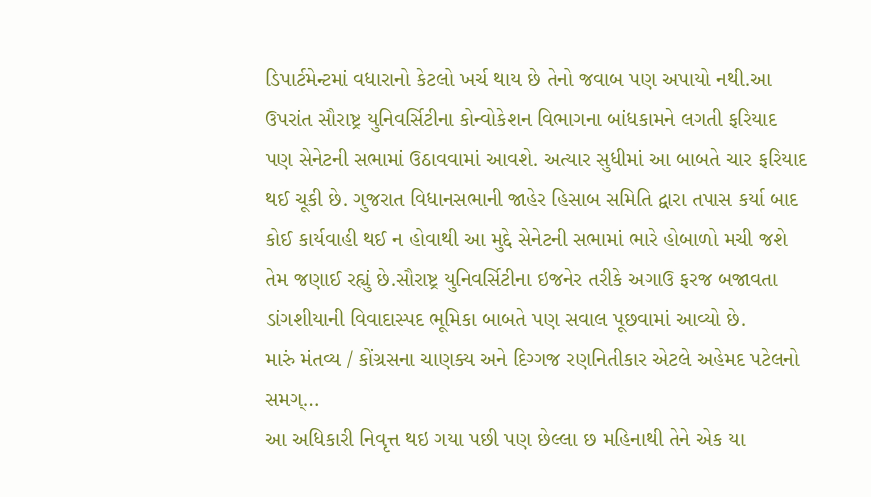ડિપાર્ટમેન્ટમાં વધારાનો કેટલો ખર્ચ થાય છે તેનો જવાબ પણ અપાયો નથી.આ ઉપરાંત સૌરાષ્ટ્ર યુનિવર્સિટીના કોન્વોકેશન વિભાગના બાંધકામને લગતી ફરિયાદ પણ સેનેટની સભામાં ઉઠાવવામાં આવશે. અત્યાર સુધીમાં આ બાબતે ચાર ફરિયાદ થઈ ચૂકી છે. ગુજરાત વિધાનસભાની જાહેર હિસાબ સમિતિ દ્વારા તપાસ કર્યા બાદ કોઈ કાર્યવાહી થઈ ન હોવાથી આ મુદ્દે સેનેટની સભામાં ભારે હોબાળો મચી જશે તેમ જણાઈ રહ્યું છે.સૌરાષ્ટ્ર યુનિવર્સિટીના ઇજનેર તરીકે અગાઉ ફરજ બજાવતા ડાંગશીયાની વિવાદાસ્પદ ભૂમિકા બાબતે પણ સવાલ પૂછવામાં આવ્યો છે.
મારું મંતવ્ય / કોંગ્રસના ચાણક્ય અને દિગ્ગજ રણનિતીકાર એટલે અહેમદ પટેલનો સમગ્…
આ અધિકારી નિવૃત્ત થઇ ગયા પછી પણ છેલ્લા છ મહિનાથી તેને એક યા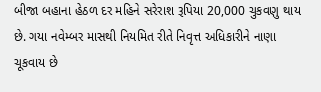બીજા બહાના હેઠળ દર મહિને સરેરાશ રૂપિયા 20,000 ચુકવણુ થાય છે. ગયા નવેમ્બર માસથી નિયમિત રીતે નિવૃત્ત અધિકારીને નાણા ચૂકવાય છે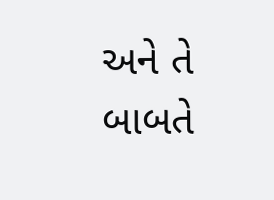અને તે બાબતે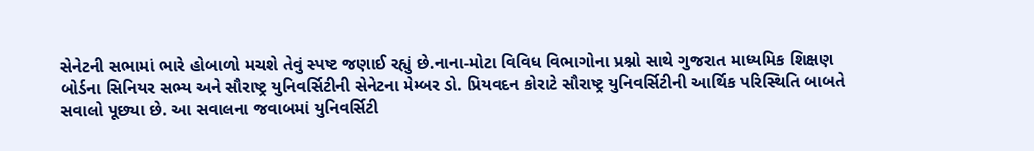સેનેટની સભામાં ભારે હોબાળો મચશે તેવું સ્પષ્ટ જણાઈ રહ્યું છે.નાના-મોટા વિવિધ વિભાગોના પ્રશ્નો સાથે ગુજરાત માધ્યમિક શિક્ષણ બોર્ડના સિનિયર સભ્ય અને સૌરાષ્ટ્ર યુનિવર્સિટીની સેનેટના મેમ્બર ડો. પ્રિયવદન કોરાટે સૌરાષ્ટ્ર યુનિવર્સિટીની આર્થિક પરિસ્થિતિ બાબતે સવાલો પૂછ્યા છે. આ સવાલના જવાબમાં યુનિવર્સિટી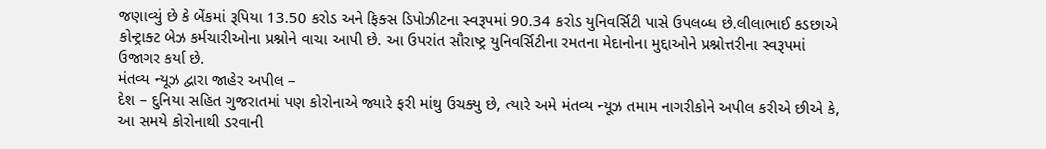જણાવ્યું છે કે બેંકમાં રૂપિયા 13.50 કરોડ અને ફિક્સ ડિપોઝીટના સ્વરૂપમાં 90.34 કરોડ યુનિવર્સિટી પાસે ઉપલબ્ધ છે.લીલાભાઈ કડછાએ કોન્ટ્રાક્ટ બેઝ કર્મચારીઓના પ્રશ્નોને વાચા આપી છે. આ ઉપરાંત સૌરાષ્ટ્ર યુનિવર્સિટીના રમતના મેદાનોના મુદ્દાઓને પ્રશ્નોત્તરીના સ્વરૂપમાં ઉજાગર કર્યા છે.
મંતવ્ય ન્યૂઝ દ્વારા જાહેર અપીલ –
દેશ – દુનિયા સહિત ગુજરાતમાં પણ કોરોનાએ જ્યારે ફરી માંથુ ઉચક્યુ છે, ત્યારે અમે મંતવ્ય ન્યૂઝ તમામ નાગરીકોને અપીલ કરીએ છીએ કે, આ સમયે કોરોનાથી ડરવાની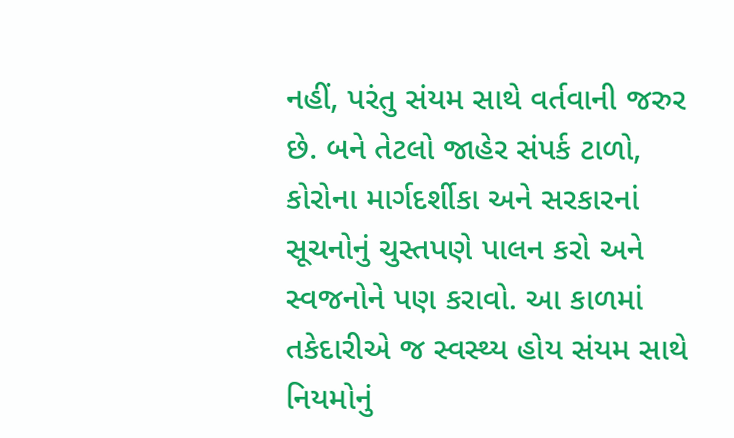નહીં, પરંતુ સંયમ સાથે વર્તવાની જરુર છે. બને તેટલો જાહેર સંપર્ક ટાળો, કોરોના માર્ગદર્શીકા અને સરકારનાં સૂચનોનું ચુસ્તપણે પાલન કરો અને સ્વજનોને પણ કરાવો. આ કાળમાં તકેદારીએ જ સ્વસ્થ્ય હોય સંયમ સાથે નિયમોનું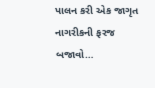પાલન કરી એક જાગૃત નાગરીકની ફરજ બજાવો…